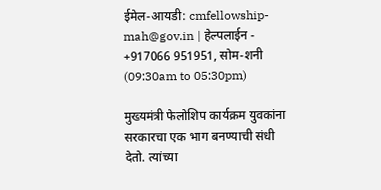ईमेल-आयडी: cmfellowship-mah@gov.in | हेल्पलाईन - +917066 951951, सोम-शनी (09:30am to 05:30pm)

मुख्यमंत्री फेलोशिप कार्यक्रम युवकांना सरकारचा एक भाग बनण्याची संधी देतो. त्यांच्या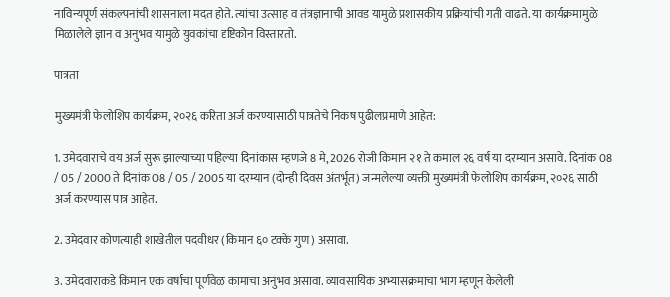नाविन्यपूर्ण संकल्पनांची शासनाला मदत होते. त्यांचा उत्साह व तंत्रज्ञानाची आवड यामुळे प्रशासकीय प्रक्रियांची गती वाढते. या कार्यक्रमामुळे मिळालेले ज्ञान व अनुभव यामुळे युवकांचा दृष्टिकोन विस्तारतो.

पात्रता

मुख्यमंत्री फेलोशिप कार्यक्रम, २०२६ करिता अर्ज करण्यासाठी पात्रतेचे निकष पुढीलप्रमाणे आहेत:

1. उमेदवाराचे वय अर्ज सुरू झाल्याच्या पहिल्या दिनांकास म्हणजे 8 मे, 2026 रोजी किमान २१ ते कमाल २६ वर्ष या दरम्यान असावे. दिनांक 08 / 05 / 2000 ते दिनांक 08 / 05 / 2005 या दरम्यान (दोन्ही दिवस अंतर्भूत) जन्मलेल्या व्यक्ती मुख्यमंत्री फेलोशिप कार्यक्रम, २०२६ साठी अर्ज करण्यास पात्र आहेत.

2. उमेदवार कोणत्याही शाखेतील पदवीधर (किमान ६० टक्के गुण) असावा.

3. उमेदवाराकडे किमान एक वर्षाचा पूर्णवेळ कामाचा अनुभव असावा. व्यावसायिक अभ्यासक्रमाचा भाग म्हणून केलेली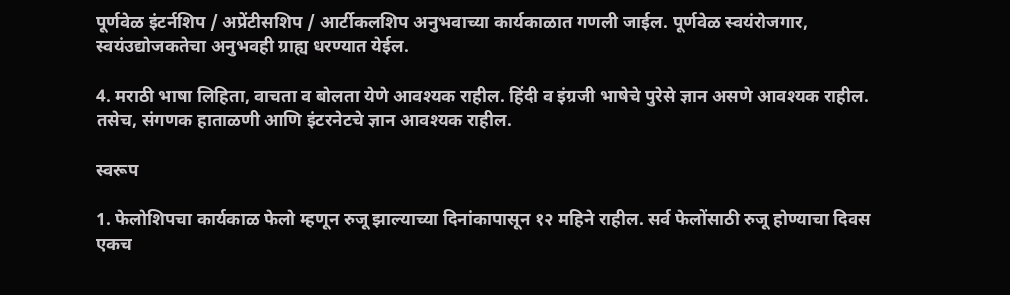पूर्णवेळ इंटर्नशिप / अप्रेंटीसशिप / आर्टीकलशिप अनुभवाच्या कार्यकाळात गणली जाईल. पूर्णवेळ स्वयंरोजगार, स्वयंउद्योजकतेचा अनुभवही ग्राह्य धरण्यात येईल.

4. मराठी भाषा लिहिता, वाचता व बोलता येणे आवश्यक राहील. हिंदी व इंग्रजी भाषेचे पुरेसे ज्ञान असणे आवश्यक राहील. तसेच, संगणक हाताळणी आणि इंटरनेटचे ज्ञान आवश्यक राहील.

स्वरूप

1. फेलोशिपचा कार्यकाळ फेलो म्हणून रुजू झाल्याच्या दिनांकापासून १२ महिने राहील. सर्व फेलोंसाठी रुजू होण्याचा दिवस एकच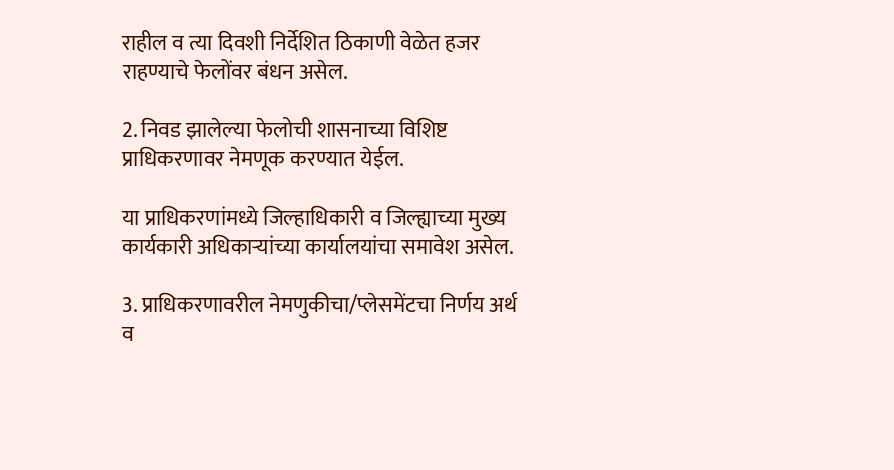राहील व त्या दिवशी निर्देशित ठिकाणी वेळेत हजर राहण्याचे फेलोंवर बंधन असेल.

2. निवड झालेल्या फेलोची शासनाच्या विशिष्ट प्राधिकरणावर नेमणूक करण्यात येईल.

या प्राधिकरणांमध्ये जिल्हाधिकारी व जिल्ह्याच्या मुख्य कार्यकारी अधिकाऱ्यांच्या कार्यालयांचा समावेश असेल.

3. प्राधिकरणावरील नेमणुकीचा/प्लेसमेंटचा निर्णय अर्थ व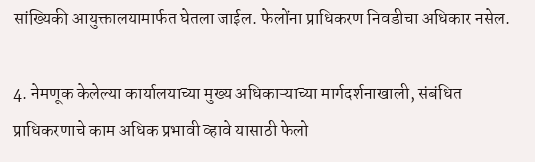सांख्यिकी आयुक्तालयामार्फत घेतला जाईल. फेलोंना प्राधिकरण निवडीचा अधिकार नसेल.

4. नेमणूक केलेल्या कार्यालयाच्या मुख्य अधिकाऱ्याच्या मार्गदर्शनाखाली, संबंधित प्राधिकरणाचे काम अधिक प्रभावी व्हावे यासाठी फेलो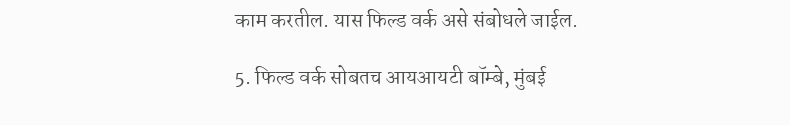काम करतील. यास फिल्ड वर्क असे संबोधले जाईल.

5. फिल्ड वर्क सोबतच आयआयटी बॉम्बे, मुंबई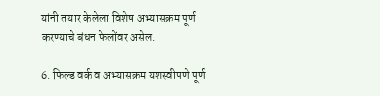यांनी तयार केलेला विशेष अभ्यासक्रम पूर्ण करण्याचे बंधन फेलोंवर असेल.

6. फिल्ड वर्क व अभ्यासक्रम यशस्वीपणे पूर्ण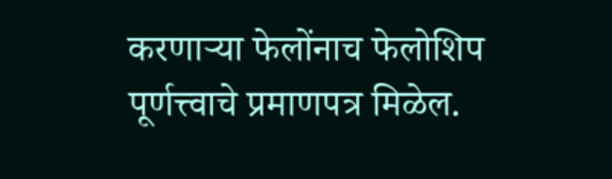करणाऱ्या फेलोंनाच फेलोशिप पूर्णत्त्वाचे प्रमाणपत्र मिळेल.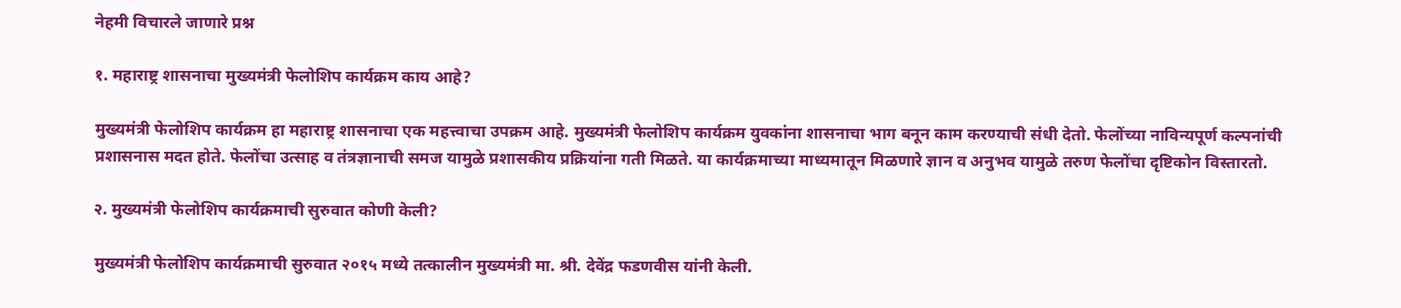नेहमी विचारले जाणारे प्रश्न

१. महाराष्ट्र शासनाचा मुख्यमंत्री फेलोशिप कार्यक्रम काय आहे?

मुख्यमंत्री फेलोशिप कार्यक्रम हा महाराष्ट्र शासनाचा एक महत्त्वाचा उपक्रम आहे. मुख्यमंत्री फेलोशिप कार्यक्रम युवकांना शासनाचा भाग बनून काम करण्याची संधी देतो. फेलोंच्या नाविन्यपूर्ण कल्पनांची प्रशासनास मदत होते. फेलोंचा उत्साह व तंत्रज्ञानाची समज यामुळे प्रशासकीय प्रक्रियांना गती मिळते. या कार्यक्रमाच्या माध्यमातून मिळणारे ज्ञान व अनुभव यामुळे तरुण फेलोंचा दृष्टिकोन विस्तारतो.

२. मुख्यमंत्री फेलोशिप कार्यक्रमाची सुरुवात कोणी केली?

मुख्यमंत्री फेलोशिप कार्यक्रमाची सुरुवात २०१५ मध्ये तत्कालीन मुख्यमंत्री मा. श्री. देवेंद्र फडणवीस यांनी केली.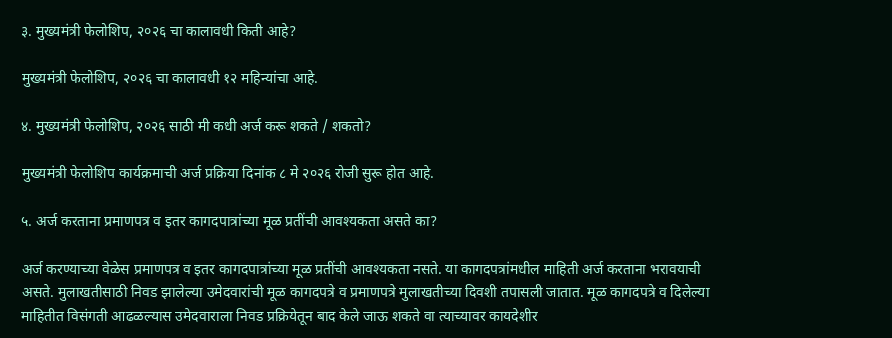३. मुख्यमंत्री फेलोशिप, २०२६ चा कालावधी किती आहे?

मुख्यमंत्री फेलोशिप, २०२६ चा कालावधी १२ महिन्यांचा आहे.

४. मुख्यमंत्री फेलोशिप, २०२६ साठी मी कधी अर्ज करू शकते / शकतो?

मुख्यमंत्री फेलोशिप कार्यक्रमाची अर्ज प्रक्रिया दिनांक ८ मे २०२६ रोजी सुरू होत आहे.

५. अर्ज करताना प्रमाणपत्र व इतर कागदपात्रांच्या मूळ प्रतींची आवश्यकता असते का?

अर्ज करण्याच्या वेळेस प्रमाणपत्र व इतर कागदपात्रांच्या मूळ प्रतींची आवश्यकता नसते. या कागदपत्रांमधील माहिती अर्ज करताना भरावयाची असते. मुलाखतीसाठी निवड झालेल्या उमेदवारांची मूळ कागदपत्रे व प्रमाणपत्रे मुलाखतीच्या दिवशी तपासली जातात. मूळ कागदपत्रे व दिलेल्या माहितीत विसंगती आढळल्यास उमेदवाराला निवड प्रक्रियेतून बाद केले जाऊ शकते वा त्याच्यावर कायदेशीर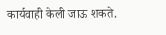कार्यवाही केली जाऊ शकते.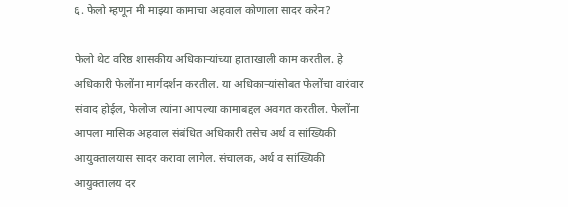६. फेलो म्हणून मी माझ्या कामाचा अहवाल कोणाला सादर करेन?

फेलो थेट वरिष्ठ शासकीय अधिकाऱ्यांच्या हाताखाली काम करतील. हे अधिकारी फेलोंना मार्गदर्शन करतील. या अधिकाऱ्यांसोबत फेलोंचा वारंवार संवाद होईल, फेलोज त्यांना आपल्या कामाबद्दल अवगत करतील. फेलोंना आपला मासिक अहवाल संबंधित अधिकारी तसेच अर्थ व सांख्यिकी आयुक्तालयास सादर करावा लागेल. संचालक, अर्थ व सांख्यिकी आयुक्तालय दर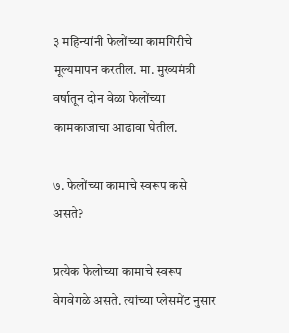३ महिन्यांनी फेलोंच्या कामगिरीचे मूल्यमापन करतील. मा. मुख्यमंत्री वर्षातून दोन वेळा फेलोंच्या कामकाजाचा आढावा घेतील.

७. फेलोंच्या कामाचे स्वरूप कसे असते?

प्रत्येक फेलोच्या कामाचे स्वरूप वेगवेगळे असते. त्यांच्या प्लेसमेंट नुसार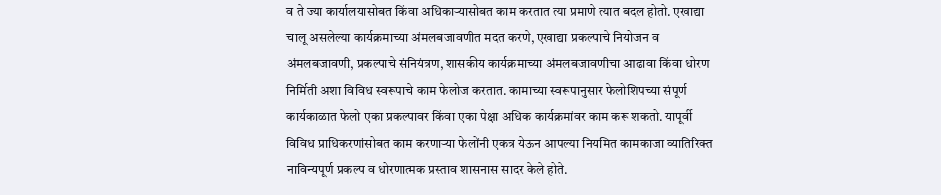व ते ज्या कार्यालयासोबत किंवा अधिकाऱ्यासोबत काम करतात त्या प्रमाणे त्यात बदल होतो. एखाद्या चालू असलेल्या कार्यक्रमाच्या अंमलबजावणीत मदत करणे, एखाद्या प्रकल्पाचे नियोजन व अंमलबजावणी, प्रकल्पाचे संनियंत्रण, शासकीय कार्यक्रमाच्या अंमलबजावणीचा आढावा किंवा धोरण निर्मिती अशा विविध स्वरूपाचे काम फेलोज करतात. कामाच्या स्वरूपानुसार फेलोशिपच्या संपूर्ण कार्यकाळात फेलो एका प्रकल्पावर किंवा एका पेक्षा अधिक कार्यक्रमांवर काम करू शकतो. यापूर्वी विविध प्राधिकरणांसोबत काम करणाऱ्या फेलोंनी एकत्र येऊन आपल्या नियमित कामकाजा व्यातिरिक्त नाविन्यपूर्ण प्रकल्प व धोरणात्मक प्रस्ताव शासनास सादर केले होते.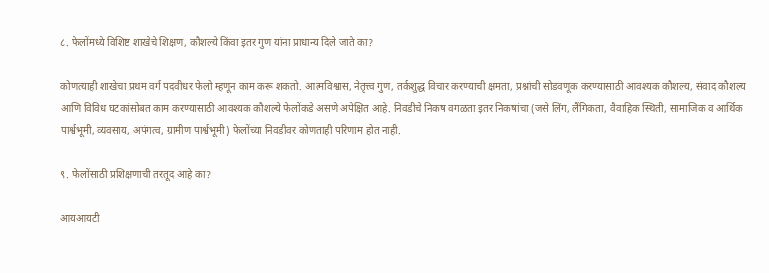८. फेलोंमध्ये विशिष्ट शाखेचे शिक्षण, कौशल्ये किंवा इतर गुण यांना प्राधान्य दिले जाते का?

कोणत्याही शाखेचा प्रथम वर्ग पदवीधर फेलो म्हणून काम करू शकतो. आत्मविश्वास, नेतृत्त्व गुण, तर्कशुद्ध विचार करण्याची क्षमता, प्रश्नांची सोडवणूक करण्यासाठी आवश्यक कौशल्य, संवाद कौशल्य आणि विविध घटकांसोबत काम करण्यासाठी आवश्यक कौशल्ये फेलोंकडे असणे अपेक्षित आहे. निवडीचे निकष वगळता इतर निकषांचा (जसे लिंग, लैंगिकता, वैवाहिक स्थिती, सामाजिक व आर्थिक पार्श्वभूमी, व्यवसाय, अपंगत्व, ग्रामीण पार्श्वभूमी) फेलोंच्या निवडीवर कोणताही परिणाम होत नाही.

९. फेलोंसाठी प्रशिक्षणाची तरतूद आहे का?

आयआयटी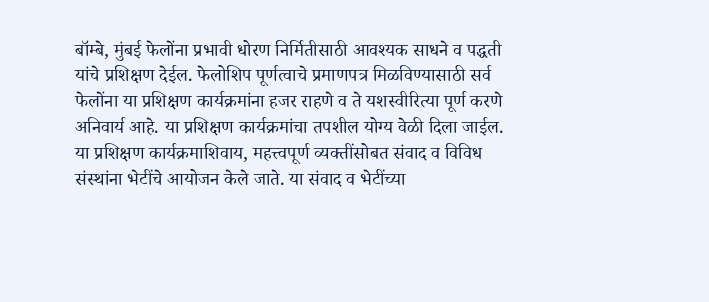बॉम्बे, मुंबई फेलोंना प्रभावी धोरण निर्मितीसाठी आवश्यक साधने व पद्धती यांचे प्रशिक्षण देईल. फेलोशिप पूर्णत्वाचे प्रमाणपत्र मिळविण्यासाठी सर्व फेलोंना या प्रशिक्षण कार्यक्रमांना हजर राहणे व ते यशस्वीरित्या पूर्ण करणे अनिवार्य आहे. या प्रशिक्षण कार्यक्रमांचा तपशील योग्य वेळी दिला जाईल. या प्रशिक्षण कार्यक्रमाशिवाय, महत्त्वपूर्ण व्यक्तींसोबत संवाद व विविध संस्थांना भेटींचे आयोजन केले जाते. या संवाद व भेटींच्या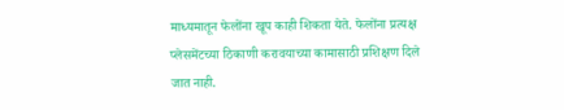माध्यमातून फेलोंना खूप काही शिकता येते. फेलोंना प्रत्यक्ष प्लेसमेंटच्या ठिकाणी करावयाच्या कामासाठी प्रशिक्षण दिले जात नाही.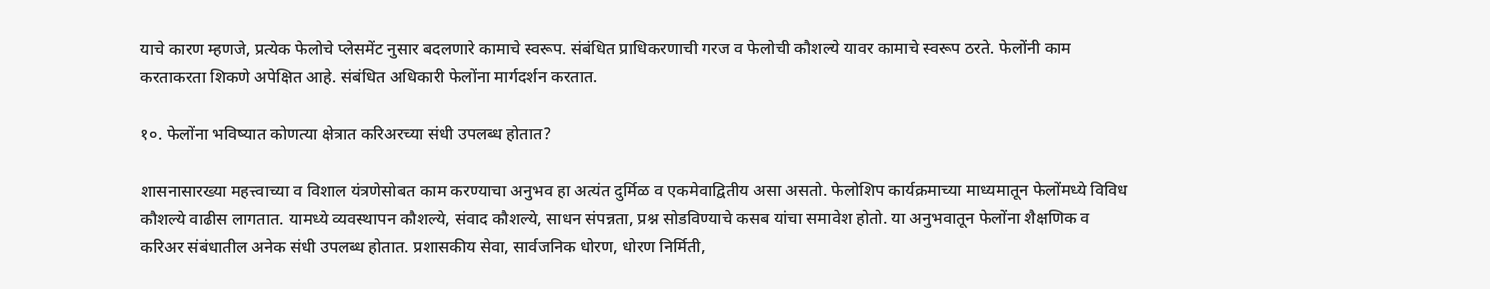याचे कारण म्हणजे, प्रत्येक फेलोचे प्लेसमेंट नुसार बदलणारे कामाचे स्वरूप. संबंधित प्राधिकरणाची गरज व फेलोची कौशल्ये यावर कामाचे स्वरूप ठरते. फेलोंनी काम करताकरता शिकणे अपेक्षित आहे. संबंधित अधिकारी फेलोंना मार्गदर्शन करतात.

१०. फेलोंना भविष्यात कोणत्या क्षेत्रात करिअरच्या संधी उपलब्ध होतात?

शासनासारख्या महत्त्वाच्या व विशाल यंत्रणेसोबत काम करण्याचा अनुभव हा अत्यंत दुर्मिळ व एकमेवाद्वितीय असा असतो. फेलोशिप कार्यक्रमाच्या माध्यमातून फेलोंमध्ये विविध कौशल्ये वाढीस लागतात. यामध्ये व्यवस्थापन कौशल्ये, संवाद कौशल्ये, साधन संपन्नता, प्रश्न सोडविण्याचे कसब यांचा समावेश होतो. या अनुभवातून फेलोंना शैक्षणिक व करिअर संबंधातील अनेक संधी उपलब्ध होतात. प्रशासकीय सेवा, सार्वजनिक धोरण, धोरण निर्मिती,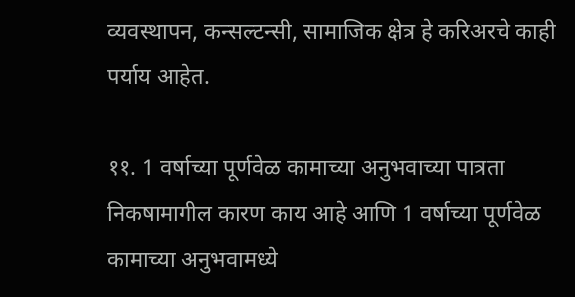व्यवस्थापन, कन्सल्टन्सी, सामाजिक क्षेत्र हे करिअरचे काही पर्याय आहेत.

११. 1 वर्षाच्या पूर्णवेळ कामाच्या अनुभवाच्या पात्रता निकषामागील कारण काय आहे आणि 1 वर्षाच्या पूर्णवेळ कामाच्या अनुभवामध्ये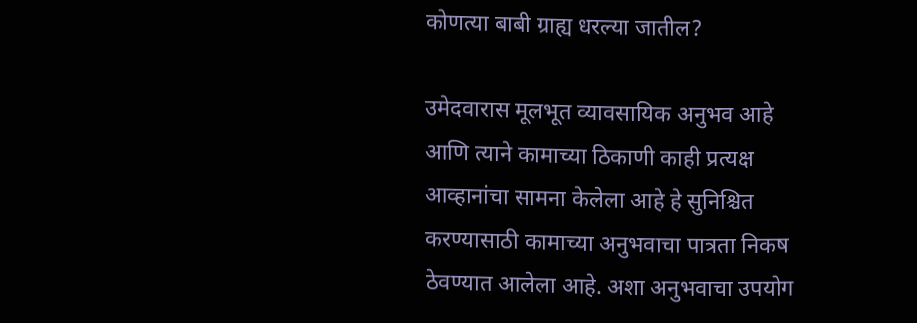कोणत्या बाबी ग्राह्य धरल्या जातील?

उमेदवारास मूलभूत व्यावसायिक अनुभव आहे आणि त्याने कामाच्या ठिकाणी काही प्रत्यक्ष आव्हानांचा सामना केलेला आहे हे सुनिश्चित करण्यासाठी कामाच्या अनुभवाचा पात्रता निकष ठेवण्यात आलेला आहे. अशा अनुभवाचा उपयोग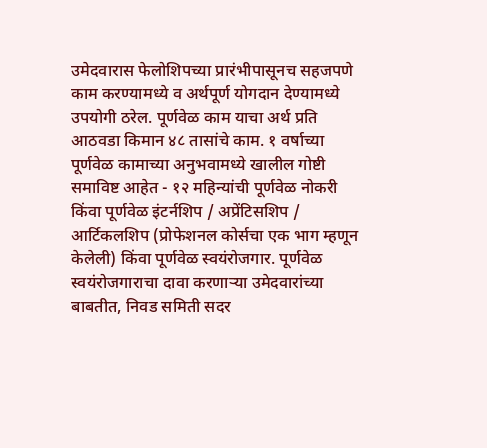उमेदवारास फेलोशिपच्या प्रारंभीपासूनच सहजपणे काम करण्यामध्ये व अर्थपूर्ण योगदान देण्यामध्ये उपयोगी ठरेल. पूर्णवेळ काम याचा अर्थ प्रति आठवडा किमान ४८ तासांचे काम. १ वर्षाच्या पूर्णवेळ कामाच्या अनुभवामध्ये खालील गोष्टी समाविष्ट आहेत - १२ महिन्यांची पूर्णवेळ नोकरी किंवा पूर्णवेळ इंटर्नशिप / अप्रेंटिसशिप / आर्टिकलशिप (प्रोफेशनल कोर्सचा एक भाग म्हणून केलेली) किंवा पूर्णवेळ स्वयंरोजगार. पूर्णवेळ स्वयंरोजगाराचा दावा करणाऱ्या उमेदवारांच्या बाबतीत, निवड समिती सदर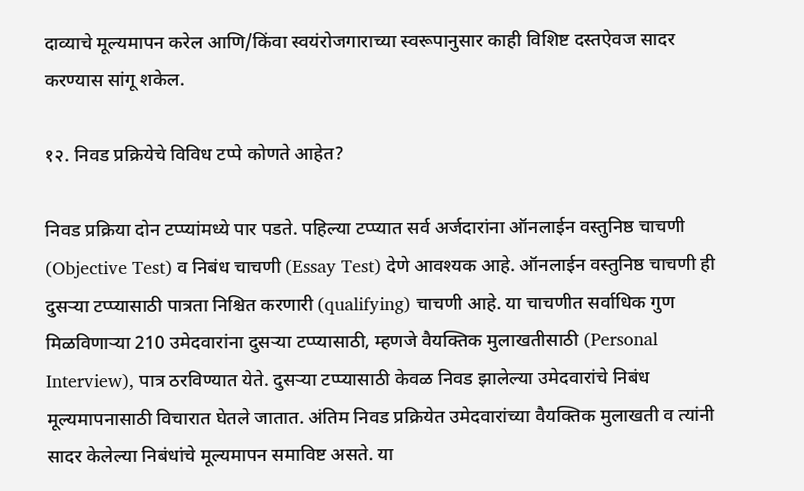दाव्याचे मूल्यमापन करेल आणि/किंवा स्वयंरोजगाराच्या स्वरूपानुसार काही विशिष्ट दस्तऐवज सादर करण्यास सांगू शकेल.

१२. निवड प्रक्रियेचे विविध टप्पे कोणते आहेत?

निवड प्रक्रिया दोन टप्प्यांमध्ये पार पडते. पहिल्या टप्प्यात सर्व अर्जदारांना ऑनलाईन वस्तुनिष्ठ चाचणी (Objective Test) व निबंध चाचणी (Essay Test) देणे आवश्यक आहे. ऑनलाईन वस्तुनिष्ठ चाचणी ही दुसऱ्या टप्प्यासाठी पात्रता निश्चित करणारी (qualifying) चाचणी आहे. या चाचणीत सर्वाधिक गुण मिळविणाऱ्या 210 उमेदवारांना दुसऱ्या टप्प्यासाठी, म्हणजे वैयक्तिक मुलाखतीसाठी (Personal Interview), पात्र ठरविण्यात येते. दुसऱ्या टप्प्यासाठी केवळ निवड झालेल्या उमेदवारांचे निबंध मूल्यमापनासाठी विचारात घेतले जातात. अंतिम निवड प्रक्रियेत उमेदवारांच्या वैयक्तिक मुलाखती व त्यांनी सादर केलेल्या निबंधांचे मूल्यमापन समाविष्ट असते. या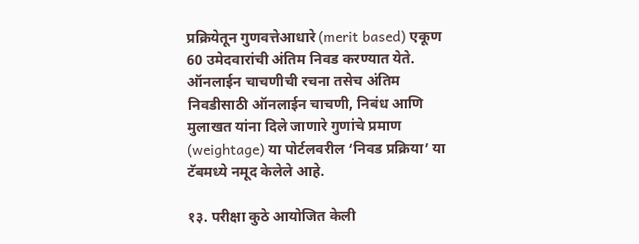प्रक्रियेतून गुणवत्तेआधारे (merit based) एकूण 60 उमेदवारांची अंतिम निवड करण्यात येते. ऑनलाईन चाचणीची रचना तसेच अंतिम निवडीसाठी ऑनलाईन चाचणी, निबंध आणि मुलाखत यांना दिले जाणारे गुणांचे प्रमाण (weightage) या पोर्टलवरील ‘निवड प्रक्रिया’ या टॅबमध्ये नमूद केलेले आहे.

१३. परीक्षा कुठे आयोजित केली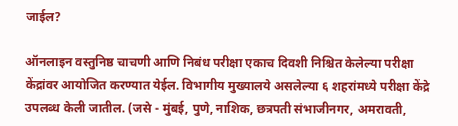जाईल?

ऑनलाइन वस्तुनिष्ठ चाचणी आणि निबंध परीक्षा एकाच दिवशी निश्चित केलेल्या परीक्षा केंद्रांवर आयोजित करण्यात येईल. विभागीय मुख्यालये असलेल्या ६ शहरांमध्ये परीक्षा केंद्रे उपलब्ध केली जातील. (जसे - मुंबई, पुणे, नाशिक, छत्रपती संभाजीनगर, अमरावती,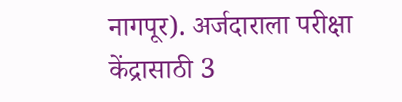नागपूर). अर्जदाराला परीक्षा केंद्रासाठी 3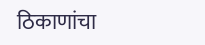ठिकाणांचा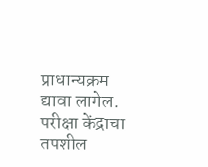प्राधान्यक्रम द्यावा लागेल. परीक्षा केंद्राचा तपशील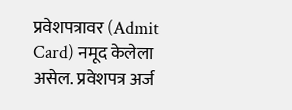प्रवेशपत्रावर (Admit Card) नमूद केलेला असेल. प्रवेशपत्र अर्ज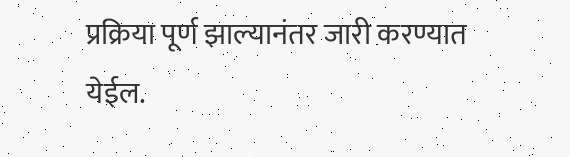प्रक्रिया पूर्ण झाल्यानंतर जारी करण्यात येईल.